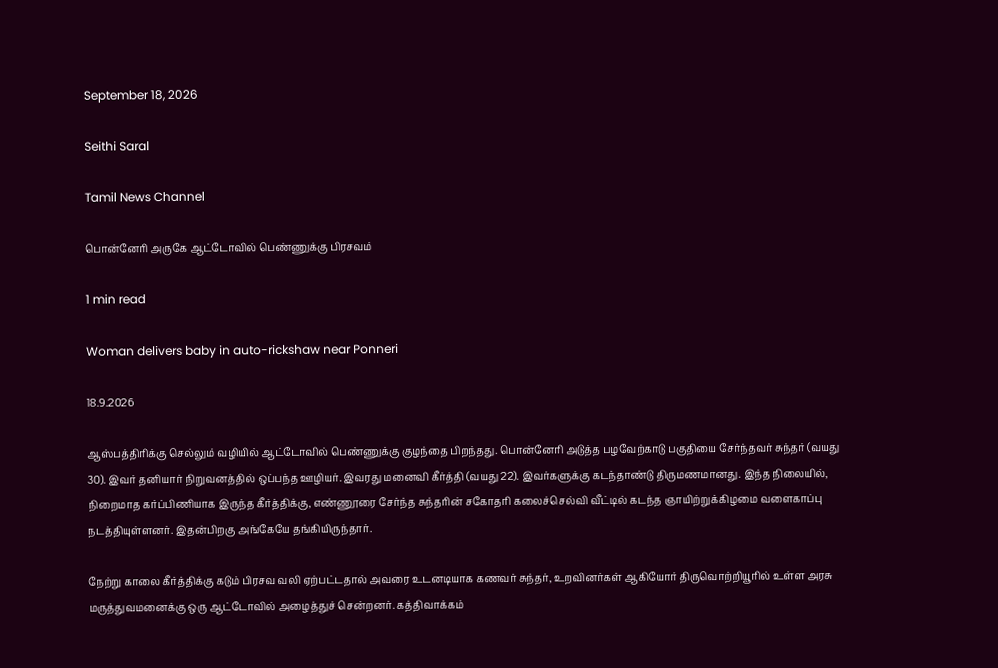September 18, 2026

Seithi Saral

Tamil News Channel

பொன்னேரி அருகே ஆட்டோவில் பெண்ணுக்கு பிரசவம்

1 min read

Woman delivers baby in auto-rickshaw near Ponneri

18.9.2026

ஆஸ்பத்திரிக்கு செல்லும் வழியில் ஆட்டோவில் பெண்ணுக்கு குழந்தை பிறந்தது. பொன்னேரி அடுத்த பழவேற்காடு பகுதியை சேர்ந்தவர் சுந்தர் (வயது 30). இவர் தனியார் நிறுவனத்தில் ஒப்பந்த ஊழியர். இவரது மனைவி கீர்த்தி (வயது 22). இவர்களுக்கு கடந்தாண்டு திருமணமானது. இந்த நிலையில், நிறைமாத கர்ப்பிணியாக இருந்த கீர்த்திக்கு, எண்ணூரை சேர்ந்த சுந்தரின் சகோதரி கலைச்செல்வி வீட்டில் கடந்த ஞாயிற்றுக்கிழமை வளைகாப்பு நடத்தியுள்ளனர். இதன்பிறகு அங்கேயே தங்கியிருந்தார்.

நேற்று காலை கீர்த்திக்கு கடும் பிரசவ வலி ஏற்பட்டதால் அவரை உடனடியாக கணவர் சுந்தர், உறவினர்கள் ஆகியோர் திருவொற்றியூரில் உள்ள அரசு மருத்துவமனைக்கு ஒரு ஆட்டோவில் அழைத்துச் சென்றனர். கத்திவாக்கம்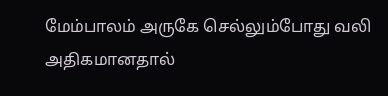மேம்பாலம் அருகே செல்லும்போது வலி அதிகமானதால்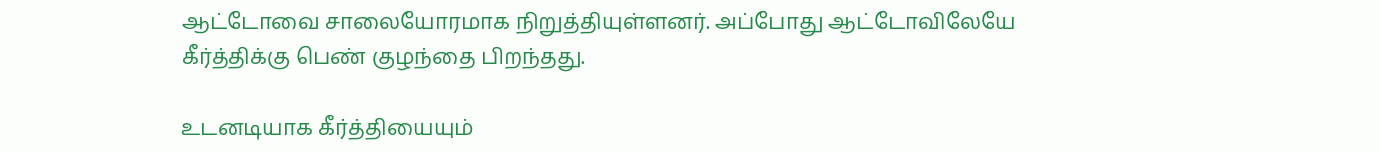ஆட்டோவை சாலையோரமாக நிறுத்தியுள்ளனர். அப்போது ஆட்டோவிலேயே கீர்த்திக்கு பெண் குழந்தை பிறந்தது.

உடனடியாக கீர்த்தியையும்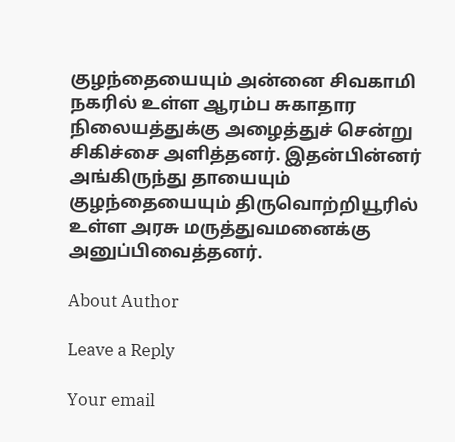குழந்தையையும் அன்னை சிவகாமி நகரில் உள்ள ஆரம்ப சுகாதார நிலையத்துக்கு அழைத்துச் சென்று சிகிச்சை அளித்தனர். இதன்பின்னர் அங்கிருந்து தாயையும் குழந்தையையும் திருவொற்றியூரில் உள்ள அரசு மருத்துவமனைக்கு அனுப்பிவைத்தனர்.

About Author

Leave a Reply

Your email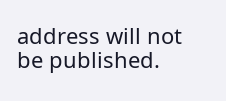address will not be published.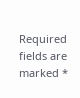Required fields are marked *